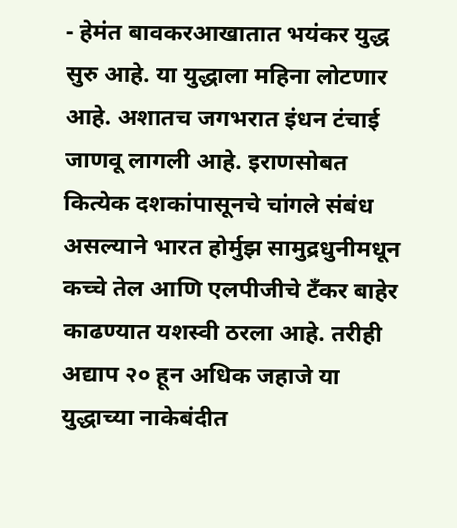- हेमंत बावकरआखातात भयंकर युद्ध सुरु आहे. या युद्धाला महिना लोटणार आहे. अशातच जगभरात इंधन टंचाई जाणवू लागली आहे. इराणसोबत कित्येक दशकांपासूनचे चांगले संबंध असल्याने भारत होर्मुझ सामुद्रधुनीमधून कच्चे तेल आणि एलपीजीचे टँकर बाहेर काढण्यात यशस्वी ठरला आहे. तरीही अद्याप २० हून अधिक जहाजे या युद्धाच्या नाकेबंदीत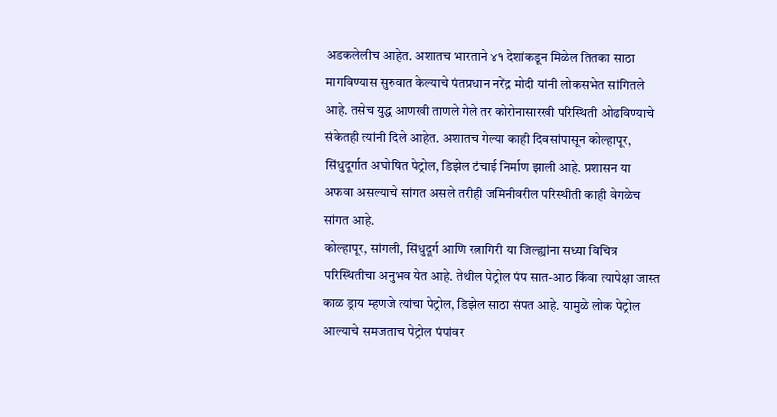अडकलेलीच आहेत. अशातच भारताने ४१ देशांकडून मिळेल तितका साठा मागविण्यास सुरुवात केल्याचे पंतप्रधान नरेंद्र मोदी यांनी लोकसभेत सांगितले आहे. तसेच युद्ध आणखी ताणले गेले तर कोरोनासारखी परिस्थिती ओढविण्याचे संकेतही त्यांनी दिले आहेत. अशातच गेल्या काही दिवसांपासून कोल्हापूर, सिंधुदूर्गात अघोषित पेट्रोल, डिझेल टंचाई निर्माण झाली आहे. प्रशासन या अफवा असल्याचे सांगत असले तरीही जमिनीवरील परिस्थीती काही वेगळेच सांगत आहे.
कोल्हापूर, सांगली, सिंधुदूर्ग आणि रत्नागिरी या जिल्ह्यांना सध्या विचित्र परिस्थितीचा अनुभव येत आहे. तेथील पेट्रोल पंप सात-आठ किंवा त्यापेक्षा जास्त काळ ड्राय म्हणजे त्यांचा पेट्रोल, डिझेल साठा संपत आहे. यामुळे लोक पेट्रोल आल्याचे समजताच पेट्रोल पंपांवर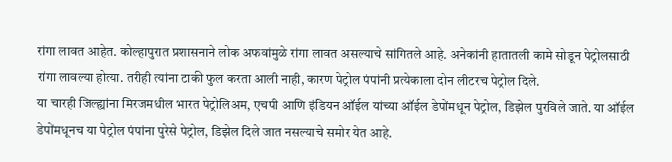रांगा लावत आहेत. कोल्हापुरात प्रशासनाने लोक अफवांमुळे रांगा लावत असल्याचे सांगितले आहे. अनेकांनी हातातली कामे सोडून पेट्रोलसाठी रांगा लावल्या होत्या. तरीही त्यांना टाकी फुल करता आली नाही, कारण पेट्रोल पंपांनी प्रत्येकाला दोन लीटरच पेट्रोल दिले.
या चारही जिल्ह्यांना मिरजमधील भारत पेट्रोलिअम, एचपी आणि इंडियन ऑईल यांच्या ऑईल डेपोंमधून पेट्रोल, डिझेल पुरविले जाते. या ऑईल डेपोंमधूनच या पेट्रोल पंपांना पुरेसे पेट्रोल, डिझेल दिले जात नसल्याचे समोर येत आहे.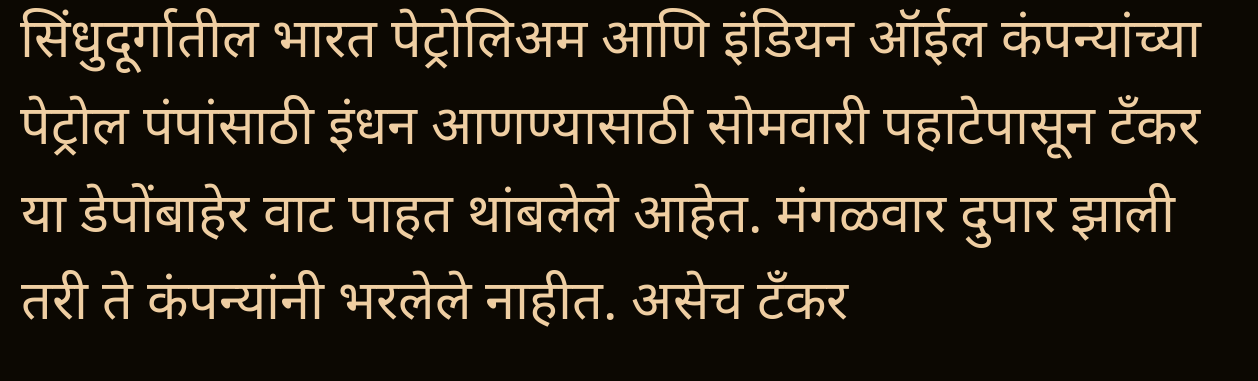सिंधुदूर्गातील भारत पेट्रोलिअम आणि इंडियन ऑईल कंपन्यांच्या पेट्रोल पंपांसाठी इंधन आणण्यासाठी सोमवारी पहाटेपासून टँकर या डेपोंबाहेर वाट पाहत थांबलेले आहेत. मंगळवार दुपार झाली तरी ते कंपन्यांनी भरलेले नाहीत. असेच टँकर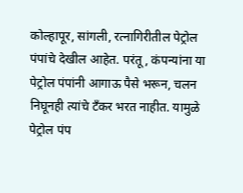कोल्हापूर, सांगली, रत्नागिरीतील पेट्रोल पंपांचे देखील आहेत. परंतू, कंपन्यांना या पेट्रोल पंपांनी आगाऊ पैसे भरून, चलन निघूनही त्यांचे टँकर भरत नाहीत. यामुळे पेट्रोल पंप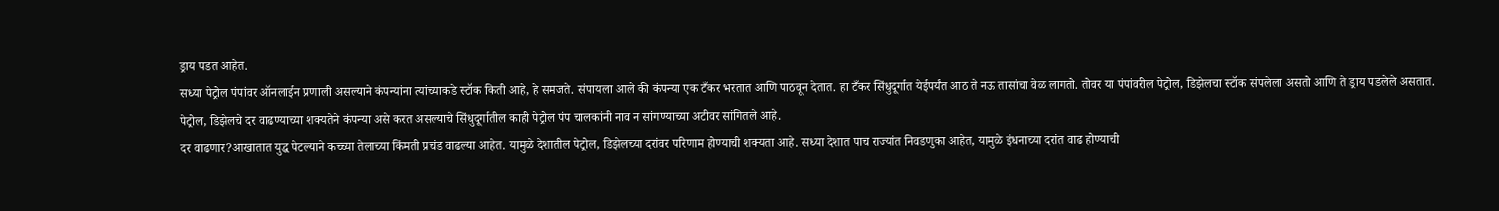ड्राय पडत आहेत.
सध्या पेट्रोल पंपांवर ऑनलाईन प्रणाली असल्याने कंपन्यांना त्यांच्याकडे स्टॉक किती आहे, हे समजते. संपायला आले की कंपन्या एक टँकर भरतात आणि पाठवून देतात. हा टँकर सिंधुदूर्गात येईपर्यंत आठ ते नऊ तासांचा वेळ लागतो. तोवर या पंपांवरील पेट्रोल, डिझेलचा स्टॉक संपलेला असतो आणि ते ड्राय पडलेले असतात. पेट्रोल, डिझेलचे दर वाढण्याच्या शक्यतेने कंपन्या असे करत असल्याचे सिंधुदूर्गातील काही पेट्रोल पंप चालकांनी नाव न सांगण्याच्या अटीवर सांगितले आहे.
दर वाढणार?आखातात युद्ध पेटल्याने कच्च्या तेलाच्या किंमती प्रचंड वाढल्या आहेत. यामुळे देशातील पेट्रोल, डिझेलच्या दरांवर परिणाम होण्याची शक्यता आहे. सध्या देशात पाच राज्यांत निवडणुका आहेत, यामुळे इंधनाच्या दरांत वाढ होण्याची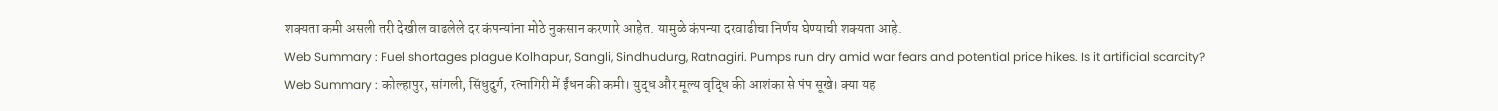शक्यता कमी असली तरी देखील वाढलेले दर कंपन्यांना मोठे नुकसान करणारे आहेत. यामुळे कंपन्या दरवाढीचा निर्णय घेण्याची शक्यता आहे.
Web Summary : Fuel shortages plague Kolhapur, Sangli, Sindhudurg, Ratnagiri. Pumps run dry amid war fears and potential price hikes. Is it artificial scarcity?
Web Summary : कोल्हापुर, सांगली, सिंधुदुर्ग, रत्नागिरी में ईंधन की कमी। युद्ध और मूल्य वृद्धि की आशंका से पंप सूखे। क्या यह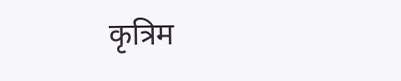कृत्रिम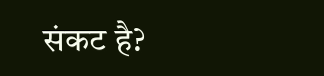संकट है?